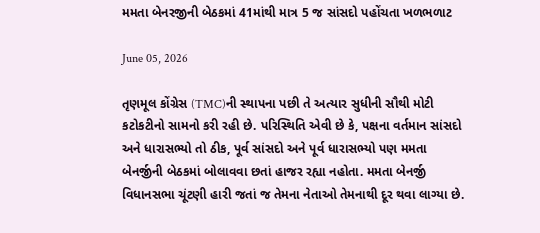મમતા બેનરજીની બેઠકમાં 41માંથી માત્ર 5 જ સાંસદો પહોંચતા ખળભળાટ

June 05, 2026

તૃણમૂલ કોંગ્રેસ (TMC)ની સ્થાપના પછી તે અત્યાર સુધીની સૌથી મોટી કટોકટીનો સામનો કરી રહી છે. પરિસ્થિતિ એવી છે કે, પક્ષના વર્તમાન સાંસદો અને ધારાસભ્યો તો ઠીક, પૂર્વ સાંસદો અને પૂર્વ ધારાસભ્યો પણ મમતા બેનર્જીની બેઠકમાં બોલાવવા છતાં હાજર રહ્યા નહોતા. મમતા બેનર્જી વિધાનસભા ચૂંટણી હારી જતાં જ તેમના નેતાઓ તેમનાથી દૂર થવા લાગ્યા છે.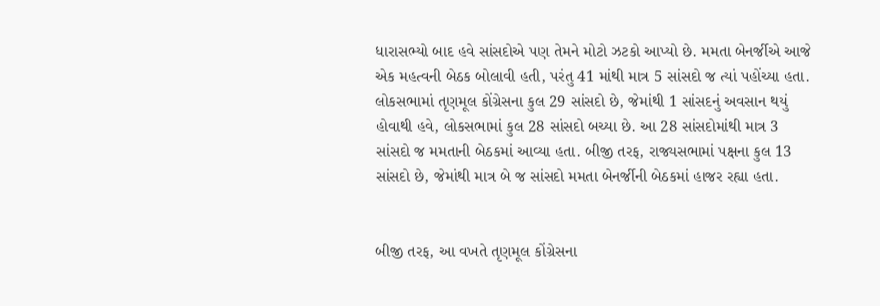ધારાસભ્યો બાદ હવે સાંસદોએ પણ તેમને મોટો ઝટકો આપ્યો છે. મમતા બેનર્જીએ આજે એક મહત્વની બેઠક બોલાવી હતી, પરંતુ 41 માંથી માત્ર 5 સાંસદો જ ત્યાં પહોંચ્યા હતા. લોકસભામાં તૃણમૂલ કોંગ્રેસના કુલ 29 સાંસદો છે, જેમાંથી 1 સાંસદનું અવસાન થયું હોવાથી હવે, લોકસભામાં કુલ 28 સાંસદો બચ્યા છે. આ 28 સાંસદોમાંથી માત્ર 3 સાંસદો જ મમતાની બેઠકમાં આવ્યા હતા. બીજી તરફ, રાજ્યસભામાં પક્ષના કુલ 13 સાંસદો છે, જેમાંથી માત્ર બે જ સાંસદો મમતા બેનર્જીની બેઠકમાં હાજર રહ્યા હતા.


બીજી તરફ, આ વખતે તૃણમૂલ કોંગ્રેસના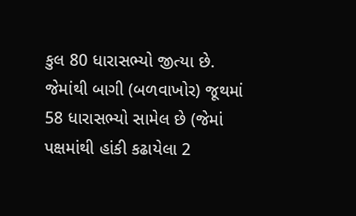કુલ 80 ધારાસભ્યો જીત્યા છે. જેમાંથી બાગી (બળવાખોર) જૂથમાં 58 ધારાસભ્યો સામેલ છે (જેમાં પક્ષમાંથી હાંકી કઢાયેલા 2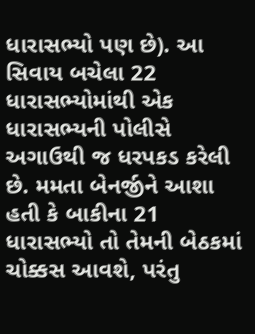ધારાસભ્યો પણ છે). આ સિવાય બચેલા 22 ધારાસભ્યોમાંથી એક ધારાસભ્યની પોલીસે અગાઉથી જ ધરપકડ કરેલી છે. મમતા બેનર્જીને આશા હતી કે બાકીના 21 ધારાસભ્યો તો તેમની બેઠકમાં ચોક્કસ આવશે, પરંતુ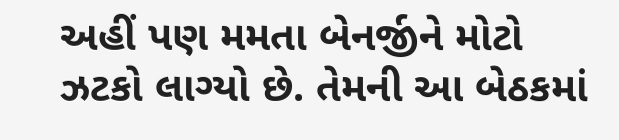અહીં પણ મમતા બેનર્જીને મોટો ઝટકો લાગ્યો છે. તેમની આ બેઠકમાં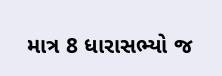માત્ર 8 ધારાસભ્યો જ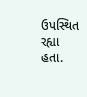ઉપસ્થિત રહ્યા હતા.